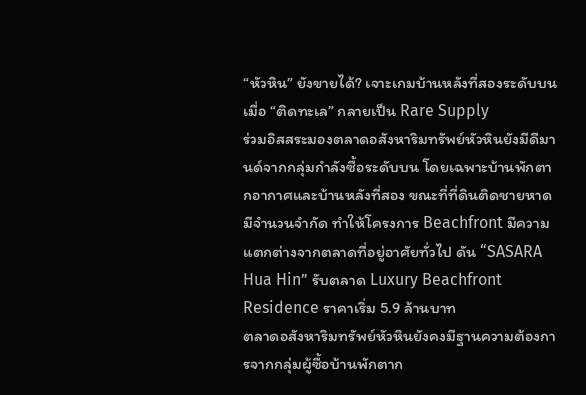“หัวหิน” ยังขายได้? เจาะเกมบ้านหลังที่สองระดับบน เมื่อ “ติดทะเล” กลายเป็น Rare Supply
ร่วมอิสสระมองตลาดอสังหาริมทรัพย์หัวหินยังมีดีมานด์จากกลุ่มกำลังซื้อระดับบน โดยเฉพาะบ้านพักตากอากาศและบ้านหลังที่สอง ขณะที่ที่ดินติดชายหาดมีจำนวนจำกัด ทำให้โครงการ Beachfront มีความแตกต่างจากตลาดที่อยู่อาศัยทั่วไป ดัน “SASARA Hua Hin” รับตลาด Luxury Beachfront Residence ราคาเริ่ม 5.9 ล้านบาท
ตลาดอสังหาริมทรัพย์หัวหินยังคงมีฐานความต้องการจากกลุ่มผู้ซื้อบ้านพักตาก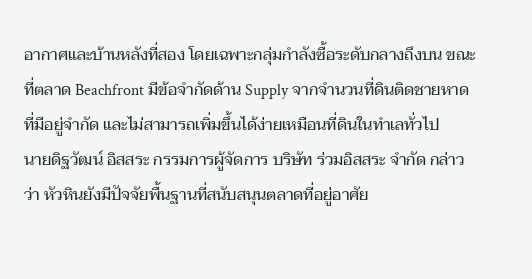อากาศและบ้านหลังที่สอง โดยเฉพาะกลุ่มกำลังซื้อระดับกลางถึงบน ขณะที่ตลาด Beachfront มีข้อจำกัดด้าน Supply จากจำนวนที่ดินติดชายหาดที่มีอยู่จำกัด และไม่สามารถเพิ่มขึ้นได้ง่ายเหมือนที่ดินในทำเลทั่วไป
นายดิฐวัฒน์ อิสสระ กรรมการผู้จัดการ บริษัท ร่วมอิสสระ จำกัด กล่าวว่า หัวหินยังมีปัจจัยพื้นฐานที่สนับสนุนตลาดที่อยู่อาศัย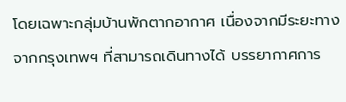โดยเฉพาะกลุ่มบ้านพักตากอากาศ เนื่องจากมีระยะทางจากกรุงเทพฯ ที่สามารถเดินทางได้ บรรยากาศการ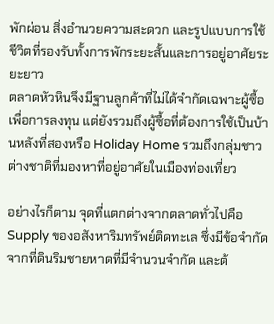พักผ่อน สิ่งอำนวยความสะดวก และรูปแบบการใช้ชีวิตที่รองรับทั้งการพักระยะสั้นและการอยู่อาศัยระยะยาว
ตลาดหัวหินจึงมีฐานลูกค้าที่ไม่ได้จำกัดเฉพาะผู้ซื้อเพื่อการลงทุน แต่ยังรวมถึงผู้ซื้อที่ต้องการใช้เป็นบ้านหลังที่สองหรือ Holiday Home รวมถึงกลุ่มชาวต่างชาติที่มองหาที่อยู่อาศัยในเมืองท่องเที่ยว

อย่างไรก็ตาม จุดที่แตกต่างจากตลาดทั่วไปคือ Supply ของอสังหาริมทรัพย์ติดทะเล ซึ่งมีข้อจำกัดจากที่ดินริมชายหาดที่มีจำนวนจำกัด และต้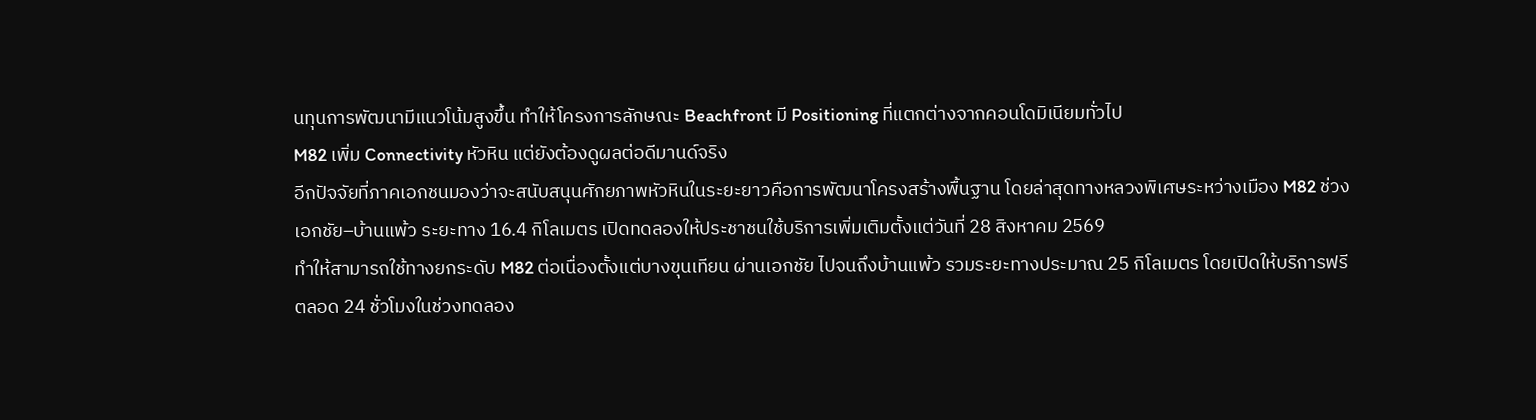นทุนการพัฒนามีแนวโน้มสูงขึ้น ทำให้โครงการลักษณะ Beachfront มี Positioning ที่แตกต่างจากคอนโดมิเนียมทั่วไป
M82 เพิ่ม Connectivity หัวหิน แต่ยังต้องดูผลต่อดีมานด์จริง
อีกปัจจัยที่ภาคเอกชนมองว่าจะสนับสนุนศักยภาพหัวหินในระยะยาวคือการพัฒนาโครงสร้างพื้นฐาน โดยล่าสุดทางหลวงพิเศษระหว่างเมือง M82 ช่วงเอกชัย–บ้านแพ้ว ระยะทาง 16.4 กิโลเมตร เปิดทดลองให้ประชาชนใช้บริการเพิ่มเติมตั้งแต่วันที่ 28 สิงหาคม 2569
ทำให้สามารถใช้ทางยกระดับ M82 ต่อเนื่องตั้งแต่บางขุนเทียน ผ่านเอกชัย ไปจนถึงบ้านแพ้ว รวมระยะทางประมาณ 25 กิโลเมตร โดยเปิดให้บริการฟรีตลอด 24 ชั่วโมงในช่วงทดลอง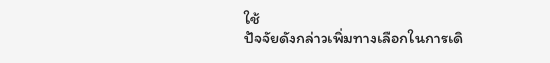ใช้
ปัจจัยดังกล่าวเพิ่มทางเลือกในการเดิ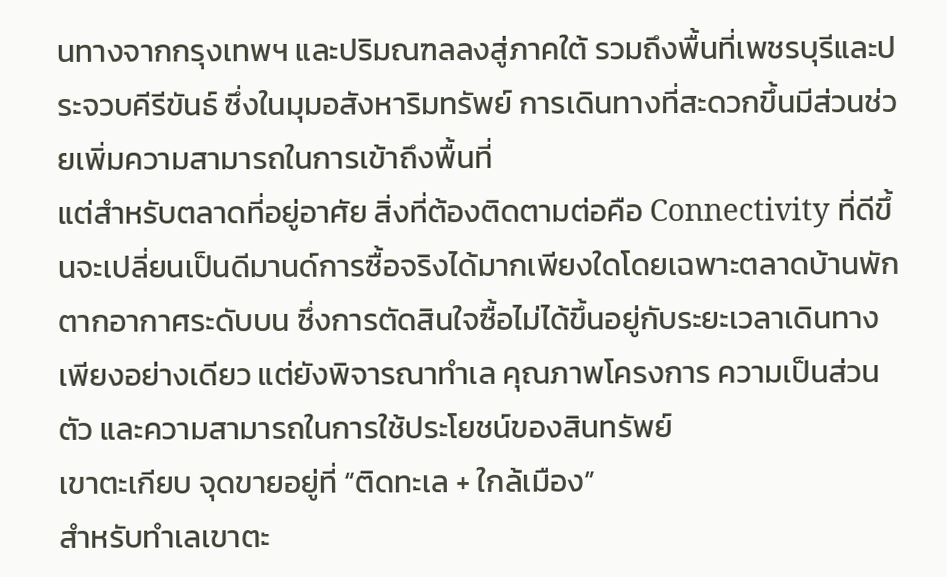นทางจากกรุงเทพฯ และปริมณฑลลงสู่ภาคใต้ รวมถึงพื้นที่เพชรบุรีและประจวบคีรีขันธ์ ซึ่งในมุมอสังหาริมทรัพย์ การเดินทางที่สะดวกขึ้นมีส่วนช่วยเพิ่มความสามารถในการเข้าถึงพื้นที่
แต่สำหรับตลาดที่อยู่อาศัย สิ่งที่ต้องติดตามต่อคือ Connectivity ที่ดีขึ้นจะเปลี่ยนเป็นดีมานด์การซื้อจริงได้มากเพียงใดโดยเฉพาะตลาดบ้านพักตากอากาศระดับบน ซึ่งการตัดสินใจซื้อไม่ได้ขึ้นอยู่กับระยะเวลาเดินทางเพียงอย่างเดียว แต่ยังพิจารณาทำเล คุณภาพโครงการ ความเป็นส่วนตัว และความสามารถในการใช้ประโยชน์ของสินทรัพย์
เขาตะเกียบ จุดขายอยู่ที่ “ติดทะเล + ใกล้เมือง”
สำหรับทำเลเขาตะ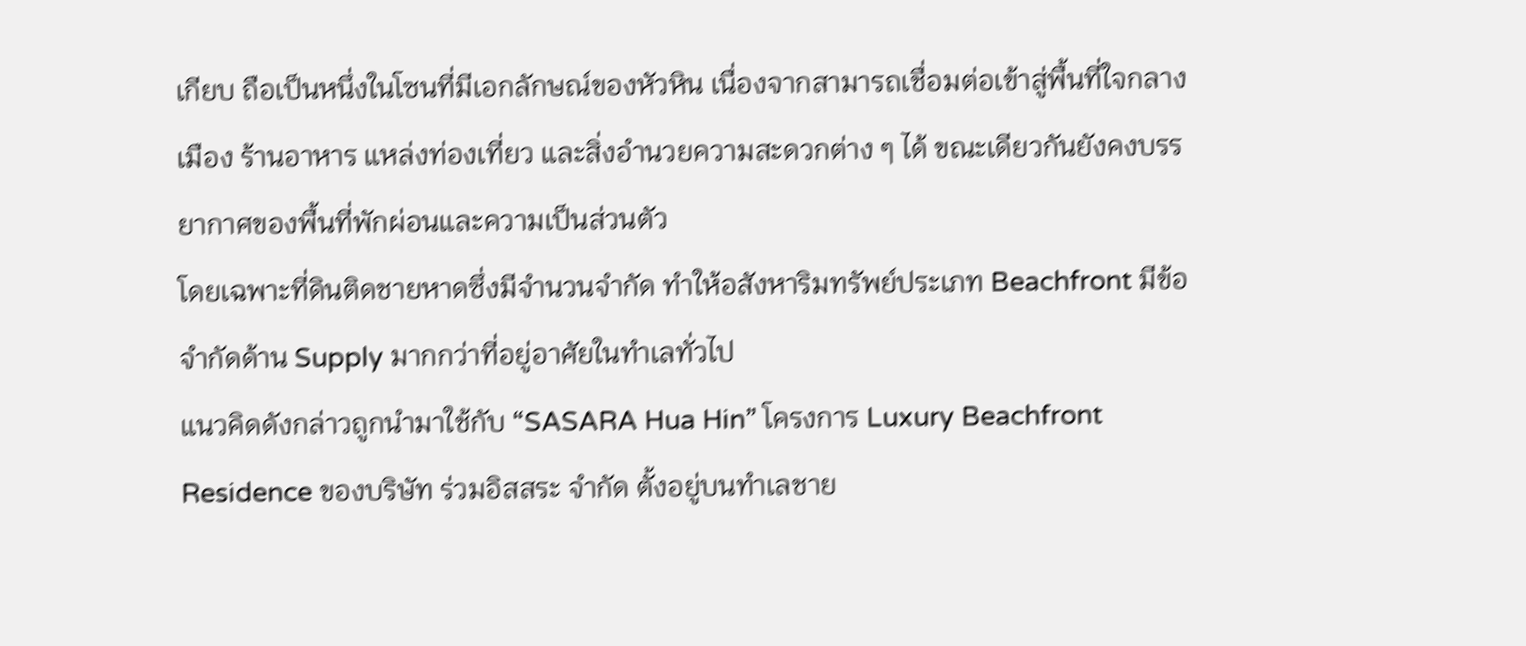เกียบ ถือเป็นหนึ่งในโซนที่มีเอกลักษณ์ของหัวหิน เนื่องจากสามารถเชื่อมต่อเข้าสู่พื้นที่ใจกลางเมือง ร้านอาหาร แหล่งท่องเที่ยว และสิ่งอำนวยความสะดวกต่าง ๆ ได้ ขณะเดียวกันยังคงบรรยากาศของพื้นที่พักผ่อนและความเป็นส่วนตัว
โดยเฉพาะที่ดินติดชายหาดซึ่งมีจำนวนจำกัด ทำให้อสังหาริมทรัพย์ประเภท Beachfront มีข้อจำกัดด้าน Supply มากกว่าที่อยู่อาศัยในทำเลทั่วไป
แนวคิดดังกล่าวถูกนำมาใช้กับ “SASARA Hua Hin” โครงการ Luxury Beachfront Residence ของบริษัท ร่วมอิสสระ จำกัด ตั้งอยู่บนทำเลชาย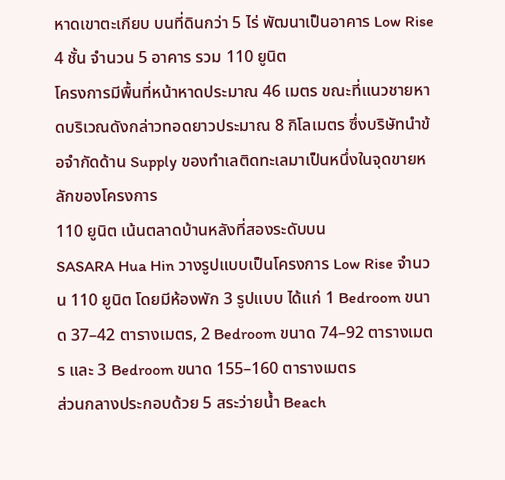หาดเขาตะเกียบ บนที่ดินกว่า 5 ไร่ พัฒนาเป็นอาคาร Low Rise 4 ชั้น จำนวน 5 อาคาร รวม 110 ยูนิต
โครงการมีพื้นที่หน้าหาดประมาณ 46 เมตร ขณะที่แนวชายหาดบริเวณดังกล่าวทอดยาวประมาณ 8 กิโลเมตร ซึ่งบริษัทนำข้อจำกัดด้าน Supply ของทำเลติดทะเลมาเป็นหนึ่งในจุดขายหลักของโครงการ
110 ยูนิต เน้นตลาดบ้านหลังที่สองระดับบน
SASARA Hua Hin วางรูปแบบเป็นโครงการ Low Rise จำนวน 110 ยูนิต โดยมีห้องพัก 3 รูปแบบ ได้แก่ 1 Bedroom ขนาด 37–42 ตารางเมตร, 2 Bedroom ขนาด 74–92 ตารางเมตร และ 3 Bedroom ขนาด 155–160 ตารางเมตร
ส่วนกลางประกอบด้วย 5 สระว่ายน้ำ Beach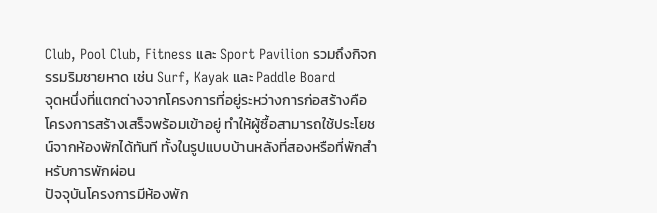Club, Pool Club, Fitness และ Sport Pavilion รวมถึงกิจกรรมริมชายหาด เช่น Surf, Kayak และ Paddle Board
จุดหนึ่งที่แตกต่างจากโครงการที่อยู่ระหว่างการก่อสร้างคือ โครงการสร้างเสร็จพร้อมเข้าอยู่ ทำให้ผู้ซื้อสามารถใช้ประโยชน์จากห้องพักได้ทันที ทั้งในรูปแบบบ้านหลังที่สองหรือที่พักสำหรับการพักผ่อน
ปัจจุบันโครงการมีห้องพัก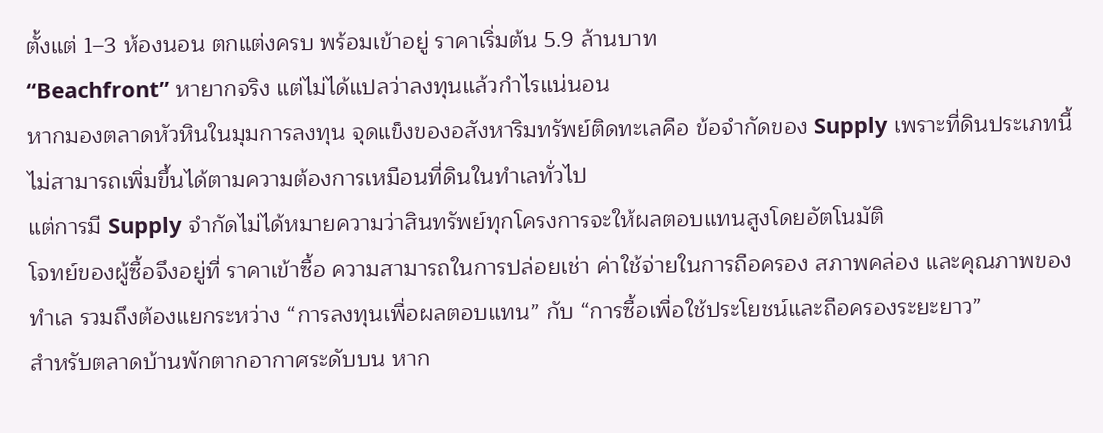ตั้งแต่ 1–3 ห้องนอน ตกแต่งครบ พร้อมเข้าอยู่ ราคาเริ่มต้น 5.9 ล้านบาท
“Beachfront” หายากจริง แต่ไม่ได้แปลว่าลงทุนแล้วกำไรแน่นอน
หากมองตลาดหัวหินในมุมการลงทุน จุดแข็งของอสังหาริมทรัพย์ติดทะเลคือ ข้อจำกัดของ Supply เพราะที่ดินประเภทนี้ไม่สามารถเพิ่มขึ้นได้ตามความต้องการเหมือนที่ดินในทำเลทั่วไป
แต่การมี Supply จำกัดไม่ได้หมายความว่าสินทรัพย์ทุกโครงการจะให้ผลตอบแทนสูงโดยอัตโนมัติ
โจทย์ของผู้ซื้อจึงอยู่ที่ ราคาเข้าซื้อ ความสามารถในการปล่อยเช่า ค่าใช้จ่ายในการถือครอง สภาพคล่อง และคุณภาพของทำเล รวมถึงต้องแยกระหว่าง “การลงทุนเพื่อผลตอบแทน” กับ “การซื้อเพื่อใช้ประโยชน์และถือครองระยะยาว”
สำหรับตลาดบ้านพักตากอากาศระดับบน หาก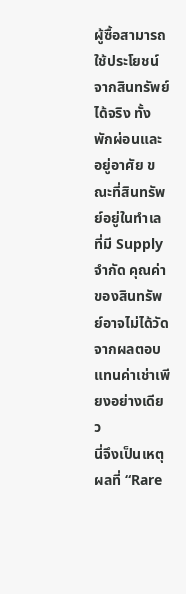ผู้ซื้อสามารถใช้ประโยชน์จากสินทรัพย์ได้จริง ทั้งพักผ่อนและอยู่อาศัย ขณะที่สินทรัพย์อยู่ในทำเลที่มี Supply จำกัด คุณค่าของสินทรัพย์อาจไม่ได้วัดจากผลตอบแทนค่าเช่าเพียงอย่างเดียว
นี่จึงเป็นเหตุผลที่ “Rare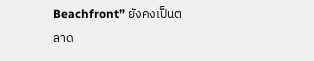Beachfront” ยังคงเป็นตลาด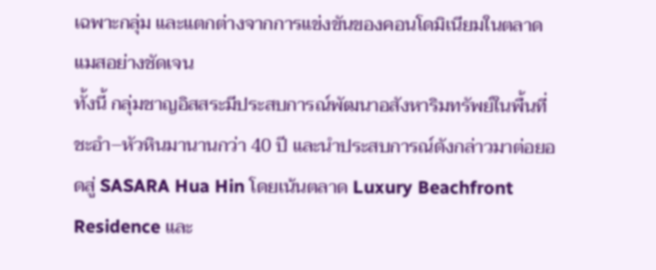เฉพาะกลุ่ม และแตกต่างจากการแข่งขันของคอนโดมิเนียมในตลาดแมสอย่างชัดเจน
ทั้งนี้ กลุ่มชาญอิสสระมีประสบการณ์พัฒนาอสังหาริมทรัพย์ในพื้นที่ชะอำ–หัวหินมานานกว่า 40 ปี และนำประสบการณ์ดังกล่าวมาต่อยอดสู่ SASARA Hua Hin โดยเน้นตลาด Luxury Beachfront Residence และ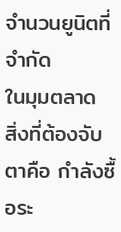จำนวนยูนิตที่จำกัด
ในมุมตลาด สิ่งที่ต้องจับตาคือ กำลังซื้อระ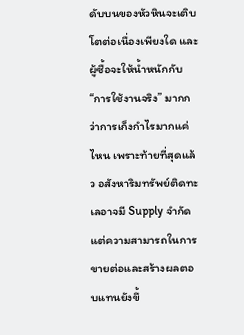ดับบนของหัวหินจะเติบโตต่อเนื่องเพียงใด และผู้ซื้อจะให้น้ำหนักกับ “การใช้งานจริง” มากกว่าการเก็งกำไรมากแค่ไหน เพราะท้ายที่สุดแล้ว อสังหาริมทรัพย์ติดทะเลอาจมี Supply จำกัด แต่ความสามารถในการขายต่อและสร้างผลตอบแทนยังขึ้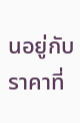นอยู่กับราคาที่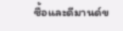ซื้อและดีมานด์ข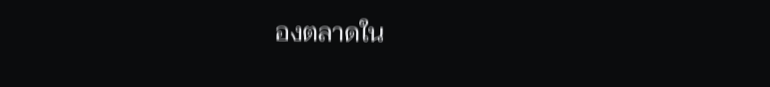องตลาดใน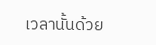เวลานั้นด้วย